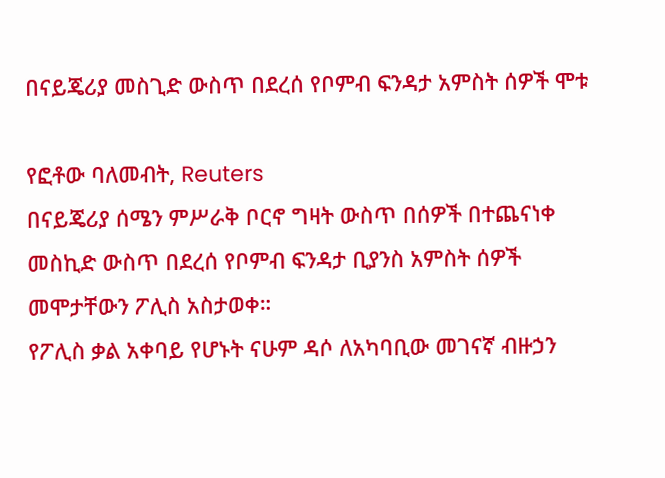በናይጄሪያ መስጊድ ውስጥ በደረሰ የቦምብ ፍንዳታ አምስት ሰዎች ሞቱ

የፎቶው ባለመብት, Reuters
በናይጄሪያ ሰሜን ምሥራቅ ቦርኖ ግዛት ውስጥ በሰዎች በተጨናነቀ መስኪድ ውስጥ በደረሰ የቦምብ ፍንዳታ ቢያንስ አምስት ሰዎች መሞታቸውን ፖሊስ አስታወቀ።
የፖሊስ ቃል አቀባይ የሆኑት ናሁም ዳሶ ለአካባቢው መገናኛ ብዙኃን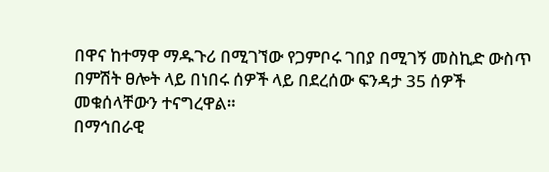በዋና ከተማዋ ማዱጉሪ በሚገኘው የጋምቦሩ ገበያ በሚገኝ መስኪድ ውስጥ በምሽት ፀሎት ላይ በነበሩ ሰዎች ላይ በደረሰው ፍንዳታ 35 ሰዎች መቁሰላቸውን ተናግረዋል።
በማኅበራዊ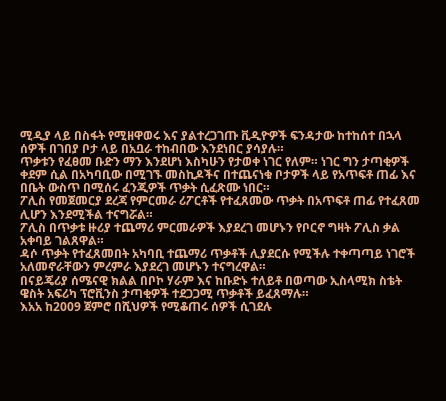ሚዲያ ላይ በስፋት የሚዘዋወሩ እና ያልተረጋገጡ ቪዲዮዎች ፍንዳታው ከተከሰተ በኋላ ሰዎች በገበያ ቦታ ላይ በአቧራ ተከብበው እንደነበር ያሳያሉ።
ጥቃቱን የፈፀመ ቡድን ማን እንደሆነ እስካሁን የታወቀ ነገር የለም። ነገር ግን ታጣቂዎች ቀደም ሲል በአካባቢው በሚገኙ መስኪዶችና በተጨናነቁ ቦታዎች ላይ የአጥፍቶ ጠፊ እና በቤት ውስጥ በሚሰሩ ፈንጂዎች ጥቃት ሲፈጽሙ ነበር።
ፖሊስ የመጀመርያ ደረጃ የምርመራ ሪፖርቶች የተፈጸመው ጥቃት በአጥፍቶ ጠፊ የተፈጸመ ሊሆን እንደሚችል ተናግሯል።
ፖሊስ በጥቃቱ ዙሪያ ተጨማሪ ምርመራዎች እያደረገ መሆኑን የቦርኖ ግዛት ፖሊስ ቃል አቀባይ ገልጸዋል።
ዳሶ ጥቃት የተፈጸመበት አካባቢ ተጨማሪ ጥቃቶች ሊያደርሱ የሚችሉ ተቀጣጣይ ነገሮች አለመኖራቸውን ምረምራ እያደረገ መሆኑን ተናግረዋል።
በናይጄሪያ ሰሜናዊ ክልል በቦኮ ሃራም እና ከቡድኑ ተለይቶ በወጣው ኢስላሚክ ስቴት ዌስት አፍሪካ ፕሮቪንስ ታጣቂዎች ተደጋጋሚ ጥቃቶች ይፈጸማሉ።
እአአ ከ2009 ጀምሮ በሺህዎች የሚቆጠሩ ሰዎች ሲገደሉ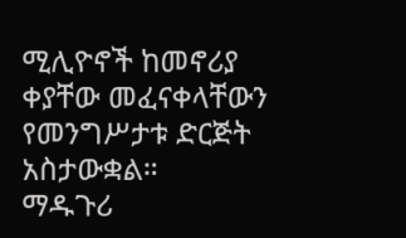ሚሊዮኖች ከመኖሪያ ቀያቸው መፈናቀላቸውን የመንግሥታቱ ድርጅት አስታውቋል።
ማዱጉሪ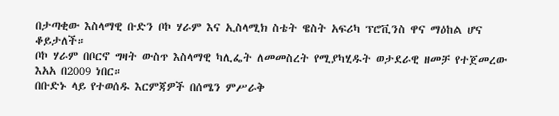በታጣቂው እስላማዊ ቡድን ቦኮ ሃራም እና ኢስላሚክ ስቴት ዌስት አፍሪካ ፕሮቪንስ ዋና ማዕከል ሆና ቆይታለች።
ቦኮ ሃራም በቦርኖ ግዛት ውስጥ እስላማዊ ካሊፌት ለመመስረት የሚያካሂዱት ወታደራዊ ዘመቻ የተጀመረው እአአ በ2009 ነበር።
በቡድኑ ላይ የተወሰዱ እርምጃዎች በሰሜን ምሥራቅ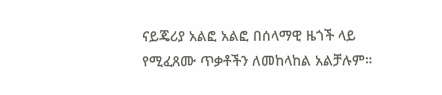ናይጄሪያ አልፎ አልፎ በሰላማዊ ዜጎች ላይ የሚፈጸሙ ጥቃቶችን ለመከላከል አልቻሉም።